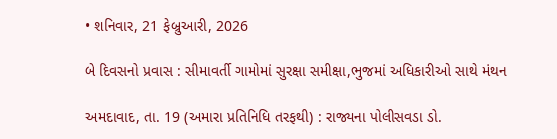• શનિવાર, 21 ફેબ્રુઆરી, 2026

બે દિવસનો પ્રવાસ : સીમાવર્તી ગામોમાં સુરક્ષા સમીક્ષા,ભુજમાં અધિકારીઓ સાથે મંથન

અમદાવાદ, તા. 19 (અમારા પ્રતિનિધિ તરફથી) : રાજ્યના પોલીસવડા ડો.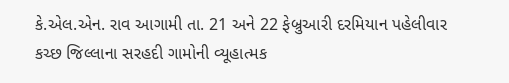કે.એલ.એન. રાવ આગામી તા. 21 અને 22 ફેબ્રુઆરી દરમિયાન પહેલીવાર કચ્છ જિલ્લાના સરહદી ગામોની વ્યૂહાત્મક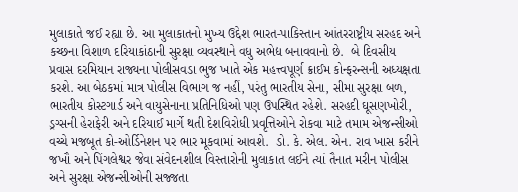મુલાકાતે જઈ રહ્યા છે. આ મુલાકાતનો મુખ્ય ઉદ્દેશ ભારત-પાકિસ્તાન આંતરરાષ્ટ્રીય સરહદ અને કચ્છના વિશાળ દરિયાકાંઠાની સુરક્ષા વ્યવસ્થાને વધુ અભેદ્ય બનાવવાનો છે.  બે દિવસીય પ્રવાસ દરમિયાન રાજ્યના પોલીસવડા ભુજ ખાતે એક મહત્ત્વપૂર્ણ ક્રાઈમ કોન્ફરન્સની અધ્યક્ષતા કરશે. આ બેઠકમાં માત્ર પોલીસ વિભાગ જ નહીં, પરંતુ ભારતીય સેના, સીમા સુરક્ષા બળ, ભારતીય કોસ્ટગાર્ડ અને વાયુસેનાના પ્રતિનિધિઓ પણ ઉપસ્થિત રહેશે. સરહદી ઘૂસણખોરી, ડ્રગ્સની હેરાફેરી અને દરિયાઈ માર્ગે થતી દેશવિરોધી પ્રવૃત્તિઓને રોકવા માટે તમામ એજન્સીઓ વચ્ચે મજબૂત કો-ઓર્ડિનેશન પર ભાર મૂકવામાં આવશે.  ડો. કે. એલ. એન. રાવ ખાસ કરીને જખૌ અને પિંગલેશ્વર જેવા સંવેદનશીલ વિસ્તારોની મુલાકાત લઈને ત્યાં તૈનાત મરીન પોલીસ અને સુરક્ષા એજન્સીઓની સજ્જતા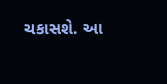ચકાસશે. આ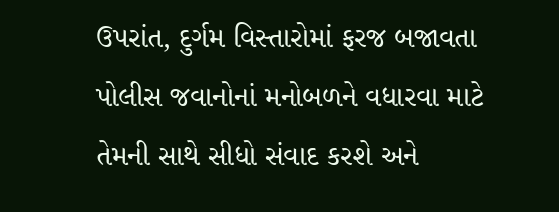ઉપરાંત, દુર્ગમ વિસ્તારોમાં ફરજ બજાવતા પોલીસ જવાનોનાં મનોબળને વધારવા માટે તેમની સાથે સીધો સંવાદ કરશે અને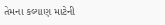તેમના કલ્યાણ માટેની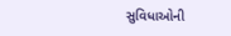સુવિધાઓની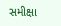સમીક્ષા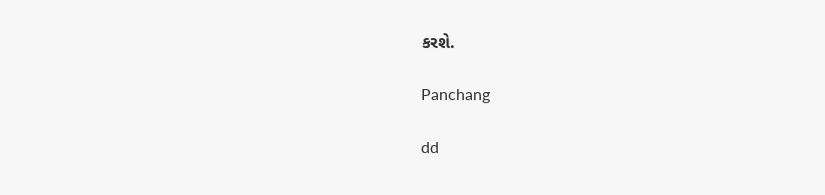કરશે.

Panchang

dd